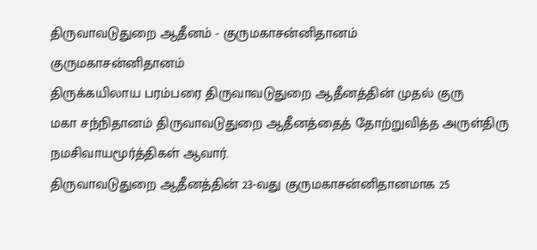திருவாவடுதுறை ஆதீனம் - குருமகாசன்னிதானம்
குருமகாசன்னிதானம்
திருக்கயிலாய பரம்பரை திருவாவடுதுறை ஆதீனத்தின் முதல் குரு
மகா சந்நிதானம் திருவாவடுதுறை ஆதீனத்தைத் தோற்றுவித்த அருள்திரு
நமசிவாயமூர்த்திகள் ஆவார்.
திருவாவடுதுறை ஆதீனத்தின் 23-வது குருமகாசன்னிதானமாக 25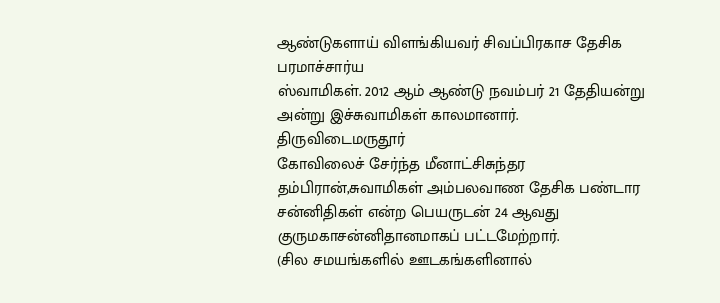ஆண்டுகளாய் விளங்கியவர் சிவப்பிரகாச தேசிக பரமாச்சார்ய
ஸ்வாமிகள். 2012 ஆம் ஆண்டு நவம்பர் 21 தேதியன்று அன்று இச்சுவாமிகள் காலமானார். திருவிடைமருதூர்
கோவிலைச் சேர்ந்த மீனாட்சிசுந்தர தம்பிரான்,சுவாமிகள் அம்பலவாண தேசிக பண்டார சன்னிதிகள் என்ற பெயருடன் 24 ஆவது குருமகாசன்னிதானமாகப் பட்டமேற்றார்.
(சில சமயங்களில் ஊடகங்களினால்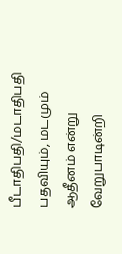பீடாதிபதி/மடாதிபதி பதவியும், மடமும் ஆதீனம் என்று வேறுபாடின்றி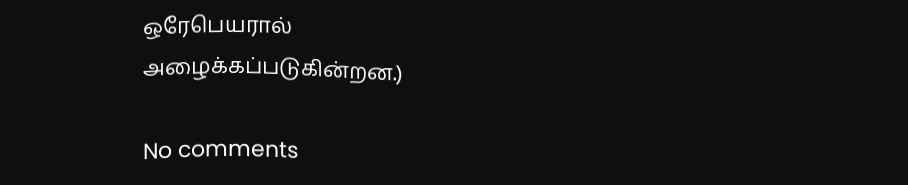ஒரேபெயரால்
அழைக்கப்படுகின்றன.)

No comments